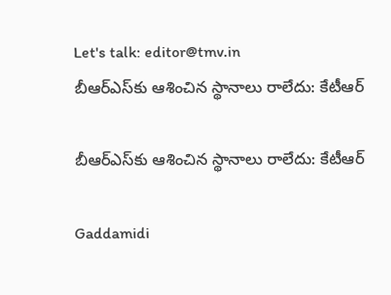Let's talk: editor@tmv.in
బీఆర్ఎస్‌‌కు ఆశించిన స్థానాలు రాలేదు: కేటీఆర్

బీఆర్ఎస్‌‌కు ఆశించిన స్థానాలు రాలేదు: కేటీఆర్

Gaddamidi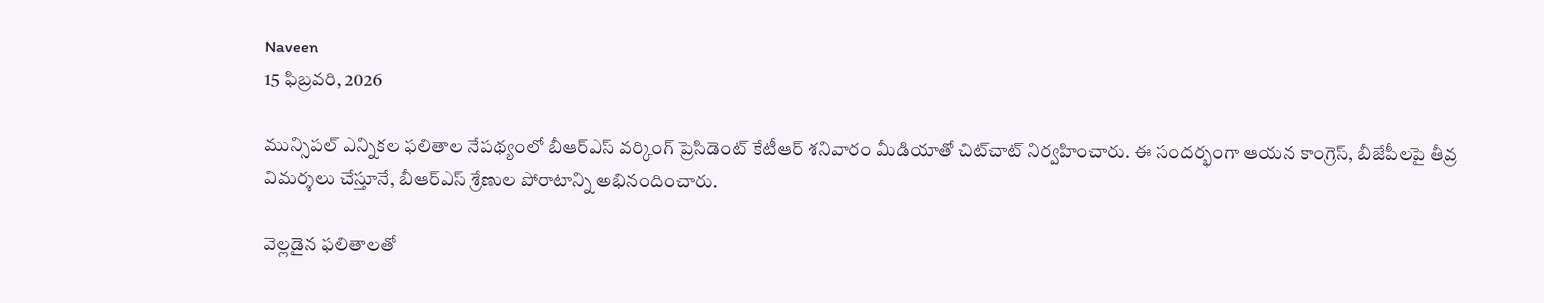Naveen
15 ఫిబ్రవరి, 2026

మున్సిపల్ ఎన్నికల ఫలితాల నేపథ్యంలో బీఆర్ఎస్ వర్కింగ్ ప్రెసిడెంట్ కేటీఆర్ శనివారం మీడియాతో చిట్‌చాట్ నిర్వహించారు. ఈ సందర్భంగా ఆయన కాంగ్రెస్, బీజేపీలపై తీవ్ర విమర్శలు చేస్తూనే, బీఆర్ఎస్ శ్రేణుల పోరాటాన్ని అభినందించారు.

వెల్లడైన ఫలితాలతో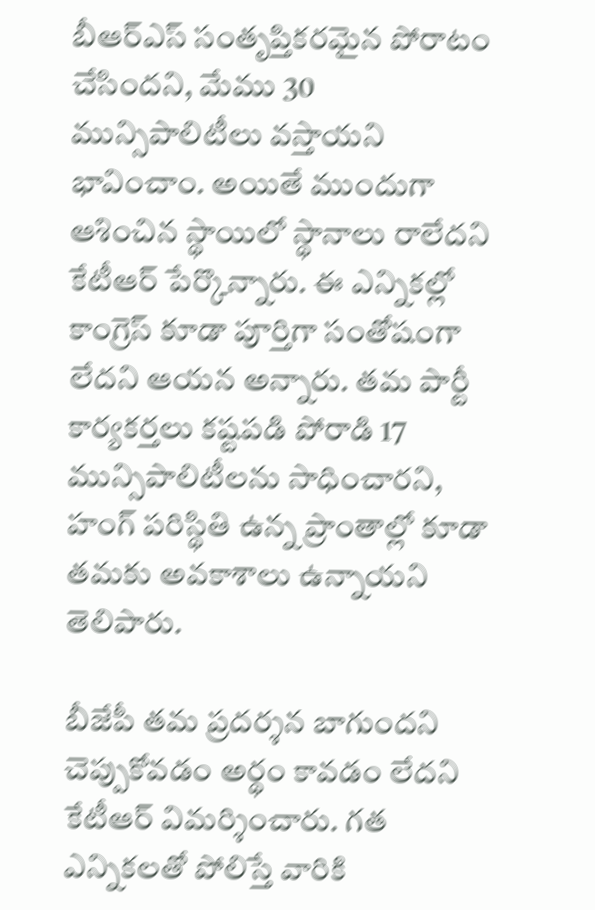బీఆర్ఎస్ సంతృప్తికరమైన పోరాటం చేసిందని, మేము 30 మున్సిపాలిటీలు వస్తాయని భావించాం. అయితే ముందుగా ఆశించిన స్థాయిలో స్థానాలు రాలేదని కేటీఆర్ పేర్కొన్నారు. ఈ ఎన్నికల్లో కాంగ్రెస్ కూడా పూర్తిగా సంతోషంగా లేదని ఆయన అన్నారు. తమ పార్టీ కార్యకర్తలు కష్టపడి పోరాడి 17 మున్సిపాలిటీలను సాధించారని, హంగ్ పరిస్థితి ఉన్న ప్రాంతాల్లో కూడా తమకు అవకాశాలు ఉన్నాయని తెలిపారు.

బీజేపీ తమ ప్రదర్శన బాగుందని చెప్పుకోవడం అర్థం కావడం లేదని కేటీఆర్ విమర్శించారు. గత ఎన్నికలతో పోలిస్తే వారికి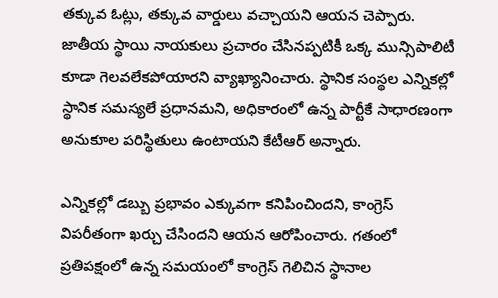తక్కువ ఓట్లు, తక్కువ వార్డులు వచ్చాయని ఆయ‌న చెప్పారు. జాతీయ స్థాయి నాయకులు ప్రచారం చేసినప్పటికీ ఒక్క మున్సిపాలిటీ కూడా గెలవలేకపోయారని వ్యాఖ్యానించారు. స్థానిక సంస్థల ఎన్నికల్లో స్థానిక సమస్యలే ప్రధానమని, అధికారంలో ఉన్న పార్టీకే సాధారణంగా అనుకూల పరిస్థితులు ఉంటాయని కేటీఆర్ అన్నారు.

ఎన్నికల్లో డబ్బు ప్రభావం ఎక్కువగా కనిపించిందని, కాంగ్రెస్ విపరీతంగా ఖర్చు చేసిందని ఆయ‌న‌ ఆరోపించారు. గతంలో ప్రతిపక్షంలో ఉన్న సమయంలో కాంగ్రెస్ గెలిచిన స్థానాల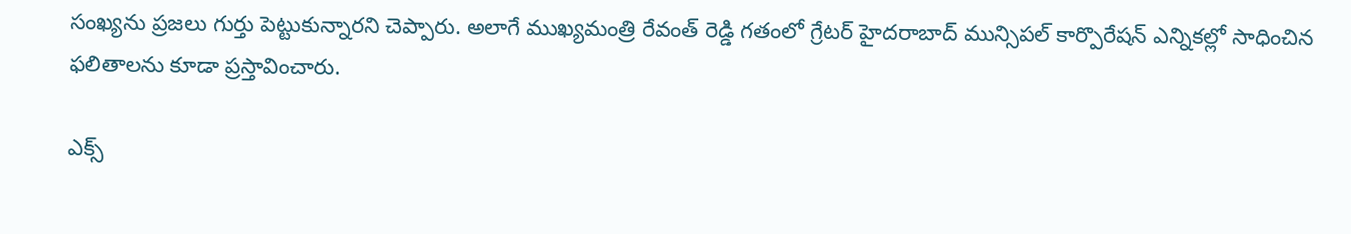సంఖ్యను ప్రజలు గుర్తు పెట్టుకున్నారని చెప్పారు. అలాగే ముఖ్యమంత్రి రేవంత్ రెడ్డి గతంలో గ్రేటర్ హైదరాబాద్ మున్సిపల్ కార్పొరేషన్ ఎన్నికల్లో సాధించిన ఫలితాలను కూడా ప్రస్తావించారు.

ఎక్స్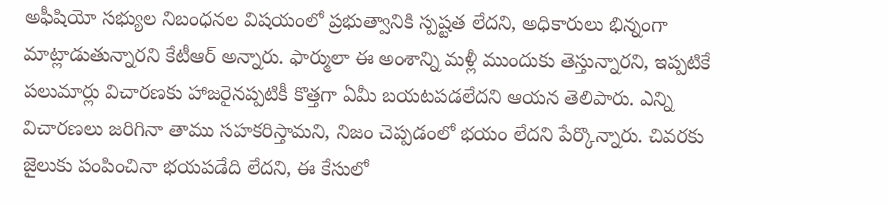అఫీషియో సభ్యుల నిబంధనల విషయంలో ప్రభుత్వానికి స్పష్టత లేదని, అధికారులు భిన్నంగా మాట్లాడుతున్నారని కేటీఆర్ అన్నారు. ఫార్ములా ఈ అంశాన్ని మళ్లీ ముందుకు తెస్తున్నారని, ఇప్పటికే పలుమార్లు విచారణకు హాజరైనప్పటికీ కొత్తగా ఏమీ బయటపడలేదని ఆయ‌న తెలిపారు. ఎన్ని విచారణలు జరిగినా తాము సహకరిస్తామని, నిజం చెప్పడంలో భయం లేదని పేర్కొన్నారు. చివరకు జైలుకు పంపించినా భయపడేది లేదని, ఈ కేసులో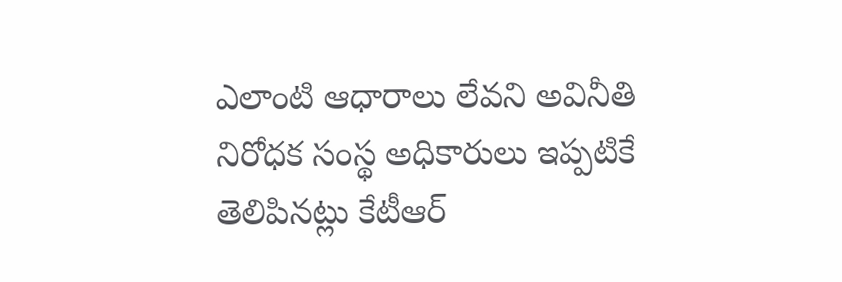ఎలాంటి ఆధారాలు లేవని అవినీతి నిరోధక సంస్థ అధికారులు ఇప్పటికే తెలిపినట్లు కేటీఆర్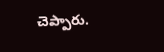చెప్పారు.